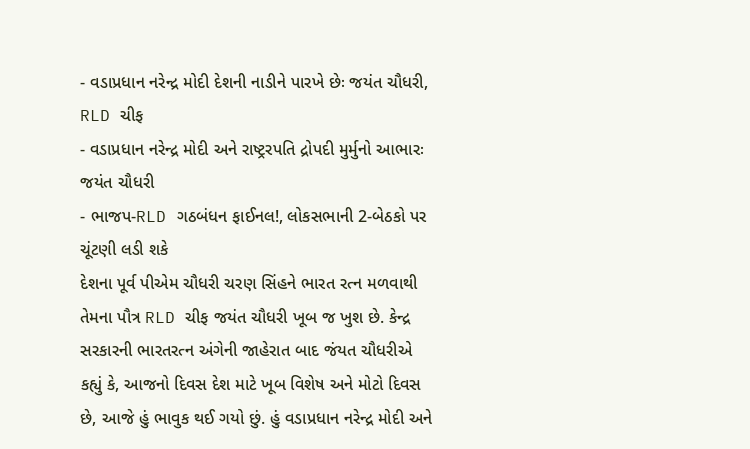- વડાપ્રધાન નરેન્દ્ર મોદી દેશની નાડીને પારખે છેઃ જયંત ચૌધરી, RLD ચીફ
- વડાપ્રધાન નરેન્દ્ર મોદી અને રાષ્ટ્રરપતિ દ્રોપદી મુર્મુનો આભારઃ જયંત ચૌધરી
- ભાજપ-RLD ગઠબંધન ફાઈનલ!, લોકસભાની 2-બેઠકો પર ચૂંટણી લડી શકે
દેશના પૂર્વ પીએમ ચૌધરી ચરણ સિંહને ભારત રત્ન મળવાથી તેમના પૌત્ર RLD ચીફ જયંત ચૌધરી ખૂબ જ ખુશ છે. કેન્દ્ર સરકારની ભારતરત્ન અંગેની જાહેરાત બાદ જંયત ચૌધરીએ કહ્યું કે, આજનો દિવસ દેશ માટે ખૂબ વિશેષ અને મોટો દિવસ છે, આજે હું ભાવુક થઈ ગયો છું. હું વડાપ્રધાન નરેન્દ્ર મોદી અને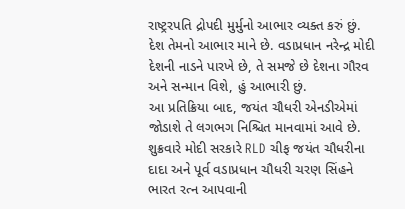રાષ્ટ્રરપતિ દ્રોપદી મુર્મુનો આભાર વ્યક્ત કરું છું. દેશ તેમનો આભાર માને છે. વડાપ્રધાન નરેન્દ્ર મોદી દેશની નાડને પારખે છે, તે સમજે છે દેશના ગૌરવ અને સન્માન વિશે, હું આભારી છું.
આ પ્રતિક્રિયા બાદ, જયંત ચૌધરી એનડીએમાં જોડાશે તે લગભગ નિશ્ચિત માનવામાં આવે છે. શુક્રવારે મોદી સરકારે RLD ચીફ જયંત ચૌધરીના દાદા અને પૂર્વ વડાપ્રધાન ચૌધરી ચરણ સિંહને ભારત રત્ન આપવાની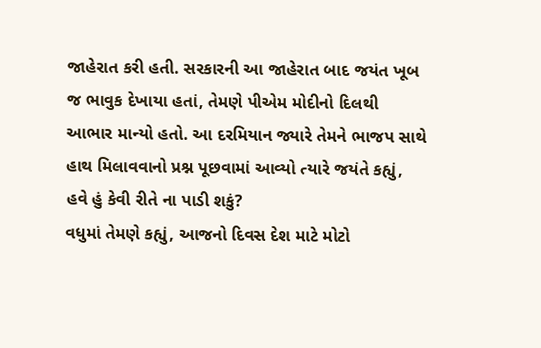જાહેરાત કરી હતી. સરકારની આ જાહેરાત બાદ જયંત ખૂબ જ ભાવુક દેખાયા હતાં, તેમણે પીએમ મોદીનો દિલથી આભાર માન્યો હતો. આ દરમિયાન જ્યારે તેમને ભાજપ સાથે હાથ મિલાવવાનો પ્રશ્ન પૂછવામાં આવ્યો ત્યારે જયંતે કહ્યું, હવે હું કેવી રીતે ના પાડી શકું?
વધુમાં તેમણે કહ્યું, આજનો દિવસ દેશ માટે મોટો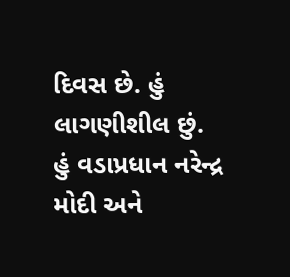દિવસ છે. હું લાગણીશીલ છું. હું વડાપ્રધાન નરેન્દ્ર મોદી અને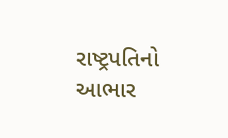રાષ્ટ્રપતિનો આભાર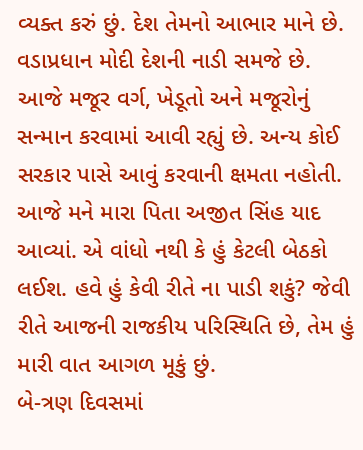વ્યક્ત કરું છું. દેશ તેમનો આભાર માને છે. વડાપ્રધાન મોદી દેશની નાડી સમજે છે. આજે મજૂર વર્ગ, ખેડૂતો અને મજૂરોનું સન્માન કરવામાં આવી રહ્યું છે. અન્ય કોઈ સરકાર પાસે આવું કરવાની ક્ષમતા નહોતી. આજે મને મારા પિતા અજીત સિંહ યાદ આવ્યાં. એ વાંધો નથી કે હું કેટલી બેઠકો લઈશ. હવે હું કેવી રીતે ના પાડી શકું? જેવી રીતે આજની રાજકીય પરિસ્થિતિ છે, તેમ હું મારી વાત આગળ મૂકું છું.
બે-ત્રણ દિવસમાં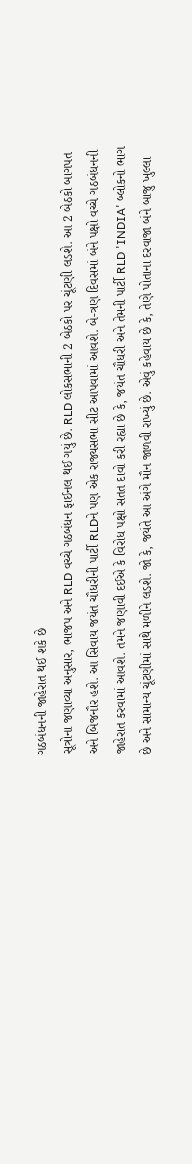ગઠબંધનની જાહેરાત થઈ શકે છે
સૂત્રોના જણાવ્યા અનુસાર, ભાજપ અને RLD વચ્ચે ગઠબંધન ફાઈનલ થઈ ગયું છે. RLD લોકસભાની 2 બેઠકો પર ચૂંટણી લડશે. આ 2 બેઠકો બાગપત અને બિજનૌર હશે. આ સિવાય જયંત ચૌધરીની પાર્ટી RLDને પણ એક રાજ્યસભા સીટ આપવામાં આવશે. બે-ત્રણ દિવસમાં બંને પક્ષો વચ્ચે ગઠબંધનની જાહેરાત કરવામાં આવશે. તમને જણાવી દઈએ કે વિરોધ પક્ષો સતત દાવો કરી રહ્યા છે કે, જયંત ચૌધરી અને તેમની પાર્ટી RLD 'INDIA' બ્લોકનો ભાગ છે અને સામાન્ય ચૂંટણીમાં સાથે મળીને લડશે. જો કે, જયંતે આ અંગે મૌન જાળવી રાખ્યું છે. એવું કહેવાય છે કે, તેણે પોતાના દરવાજા બંને બાજુ ખુલ્લા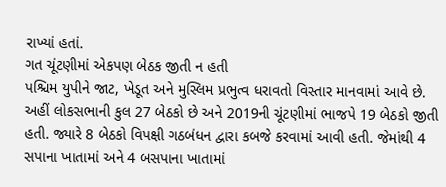રાખ્યાં હતાં.
ગત ચૂંટણીમાં એકપણ બેઠક જીતી ન હતી
પશ્ચિમ યુપીને જાટ, ખેડૂત અને મુસ્લિમ પ્રભુત્વ ધરાવતો વિસ્તાર માનવામાં આવે છે. અહીં લોકસભાની કુલ 27 બેઠકો છે અને 2019ની ચૂંટણીમાં ભાજપે 19 બેઠકો જીતી હતી. જ્યારે 8 બેઠકો વિપક્ષી ગઠબંધન દ્વારા કબજે કરવામાં આવી હતી. જેમાંથી 4 સપાના ખાતામાં અને 4 બસપાના ખાતામાં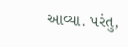આવ્યા. પરંતુ,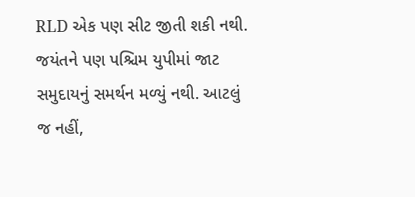RLD એક પણ સીટ જીતી શકી નથી. જયંતને પણ પશ્ચિમ યુપીમાં જાટ સમુદાયનું સમર્થન મળ્યું નથી. આટલું જ નહીં,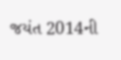જયંત 2014ની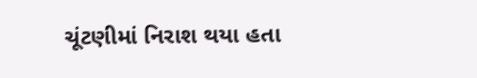ચૂંટણીમાં નિરાશ થયા હતા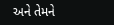અને તેમને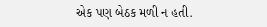એક પણ બેઠક મળી ન હતી.